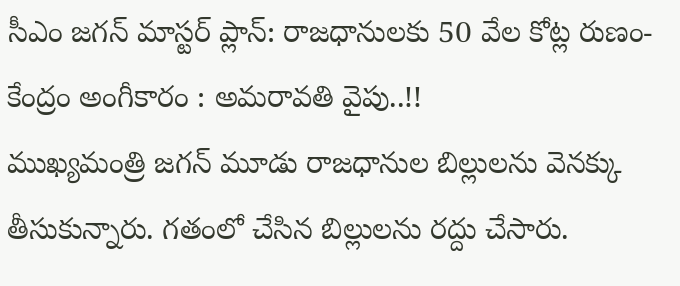సీఎం జగన్ మాస్టర్ ప్లాన్: రాజధానులకు 50 వేల కోట్ల రుణం- కేంద్రం అంగీకారం : అమరావతి వైపు..!!
ముఖ్యమంత్రి జగన్ మూడు రాజధానుల బిల్లులను వెనక్కు తీసుకున్నారు. గతంలో చేసిన బిల్లులను రద్దు చేసారు.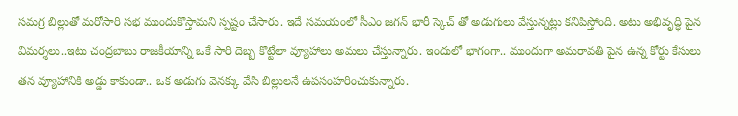సమగ్ర బిల్లుతో మరోసారి సభ ముందుకొస్తామని స్పష్టం చేసారు. ఇదే సమయంలో సీఎం జగన్ భారీ స్కెచ్ తో అడుగులు వేస్తున్నట్లు కనిపిస్తోంది. అటు అభివృద్ధి పైన విమర్శలు..ఇటు చంద్రబాబు రాజకీయాన్ని ఒకే సారి దెబ్బ కొట్టేలా వ్యూహాలు అమలు చేస్తున్నారు. ఇందులో భాగంగా.. ముందుగా అమరావతి పైన ఉన్న కోర్టు కేసులు తన వ్యూహానికి అడ్డు కాకుండా.. ఒక అడుగు వెనక్కు వేసి బిల్లులనే ఉపసంహరించుకున్నారు.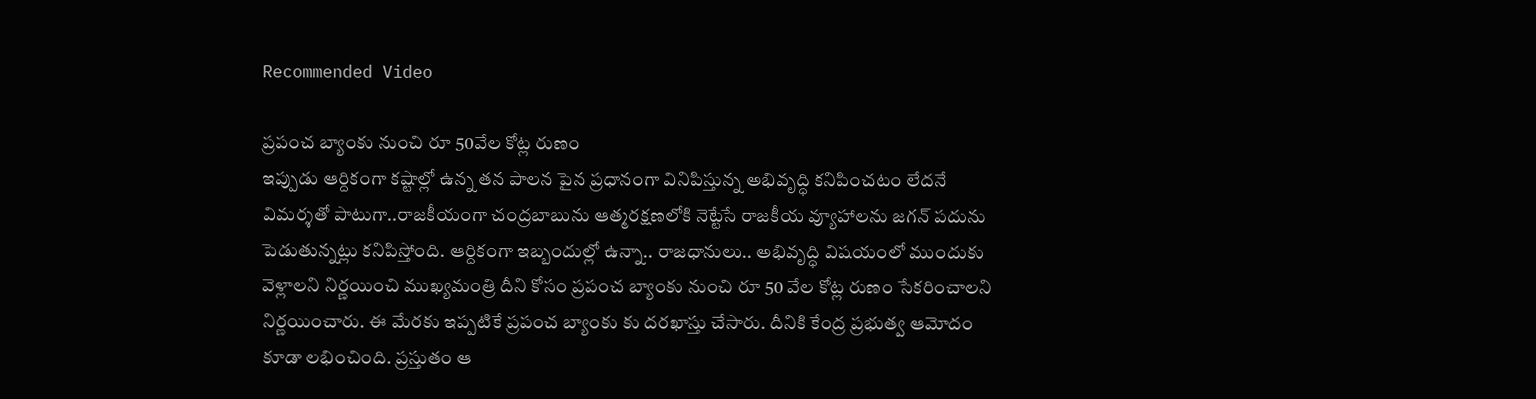Recommended Video

ప్రపంచ బ్యాంకు నుంచి రూ 50వేల కోట్ల రుణం
ఇప్పుడు ఆర్దికంగా కష్టాల్లో ఉన్న తన పాలన పైన ప్రధానంగా వినిపిస్తున్న అభివృద్ధి కనిపించటం లేదనే విమర్శతో పాటుగా..రాజకీయంగా చంద్రబాబును ఆత్మరక్షణలోకి నెట్టేసే రాజకీయ వ్యూహాలను జగన్ పదును పెడుతున్నట్లు కనిపిస్తోంది. ఆర్దికంగా ఇబ్బందుల్లో ఉన్నా.. రాజధానులు.. అభివృద్ధి విషయంలో ముందుకు వెళ్లాలని నిర్ణయించి ముఖ్యమంత్రి దీని కోసం ప్రపంచ బ్యాంకు నుంచి రూ 50 వేల కోట్ల రుణం సేకరించాలని నిర్ణయించారు. ఈ మేరకు ఇప్పటికే ప్రపంచ బ్యాంకు కు దరఖాస్తు చేసారు. దీనికి కేంద్ర ప్రభుత్వ ఆమోదం కూడా లభించింది. ప్రస్తుతం ఆ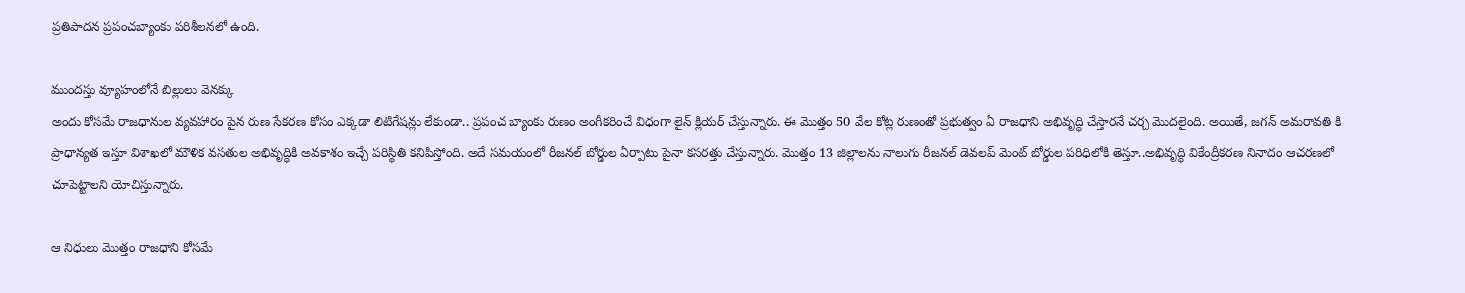ప్రతిపాదన ప్రపంచబ్యాంకు పరిశీలనలో ఉంది.

ముందస్తు వ్యూహంలోనే బిల్లులు వెనక్కు
అందు కోసమే రాజధానుల వ్యవహారం పైన రుణ సేకరణ కోసం ఎక్కడా లిటిగేషన్లు లేకుండా.. ప్రపంచ బ్యాంకు రుణం అంగీకరించే విధంగా లైన్ క్లియర్ చేస్తున్నారు. ఈ మొత్తం 50 వేల కోట్ల రుణంతో ప్రభుత్వం ఏ రాజధాని అభివృద్ధి చేస్తారనే చర్చ మొదలైంది. అయితే, జగన్ అమరావతి కి ప్రాధాన్యత ఇస్తూ విశాఖలో మౌళిక వసతుల అభివృద్ధికి అవకాశం ఇచ్చే పరిస్థితి కనిపిస్తోంది. అదే సమయంలో రీజనల్ బోర్డుల ఏర్పాటు పైనా కసరత్తు చేస్తున్నారు. మొత్తం 13 జిల్లాలను నాలుగు రీజనల్ డెవలప్ మెంట్ బోర్డుల పరిధిలోకి తెస్తూ..అభివృద్ధి వికేంద్రీకరణ నినాదం ఆచరణలో చూపెట్టాలని యోచిస్తున్నారు.

ఆ నిధులు మొత్తం రాజధాని కోసమే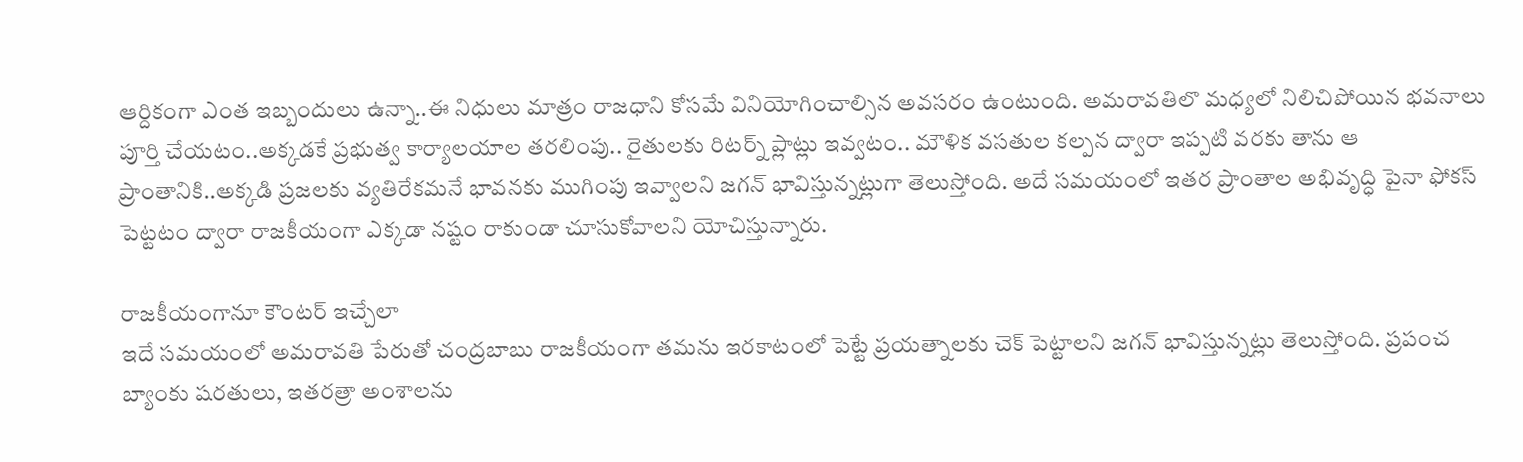ఆర్దికంగా ఎంత ఇబ్బందులు ఉన్నా..ఈ నిధులు మాత్రం రాజధాని కోసమే వినియోగించాల్సిన అవసరం ఉంటుంది. అమరావతిలొ మధ్యలో నిలిచిపోయిన భవనాలు పూర్తి చేయటం..అక్కడకే ప్రభుత్వ కార్యాలయాల తరలింపు.. రైతులకు రిటర్న్ ప్లాట్లు ఇవ్వటం.. మౌళిక వసతుల కల్పన ద్వారా ఇప్పటి వరకు తాను ఆ ప్రాంతానికి..అక్కడి ప్రజలకు వ్యతిరేకమనే భావనకు ముగింపు ఇవ్వాలని జగన్ భావిస్తున్నట్లుగా తెలుస్తోంది. అదే సమయంలో ఇతర ప్రాంతాల అభివృద్ధి పైనా ఫోకస్ పెట్టటం ద్వారా రాజకీయంగా ఎక్కడా నష్టం రాకుండా చూసుకోవాలని యోచిస్తున్నారు.

రాజకీయంగానూ కౌంటర్ ఇచ్చేలా
ఇదే సమయంలో అమరావతి పేరుతో చంద్రబాబు రాజకీయంగా తమను ఇరకాటంలో పెట్టే ప్రయత్నాలకు చెక్ పెట్టాలని జగన్ భావిస్తున్నట్లు తెలుస్తోంది. ప్రపంచ బ్యాంకు షరతులు, ఇతరత్రా అంశాలను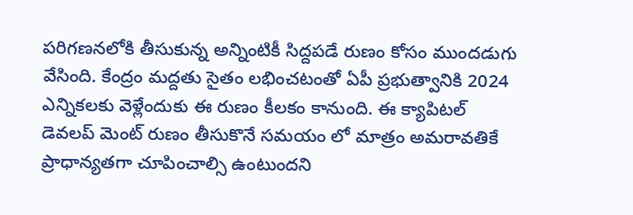పరిగణనలోకి తీసుకున్న అన్నింటికీ సిద్దపడే రుణం కోసం ముందడుగు వేసింది. కేంద్రం మద్దతు సైతం లభించటంతో ఏపీ ప్రభుత్వానికి 2024 ఎన్నికలకు వెళ్లేందుకు ఈ రుణం కీలకం కానుంది. ఈ క్యాపిటల్ డెవలప్ మెంట్ రుణం తీసుకొనే సమయం లో మాత్రం అమరావతికే ప్రాధాన్యతగా చూపించాల్సి ఉంటుందని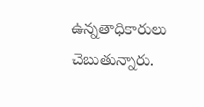ఉన్నతాధికారులు చెబుతున్నారు.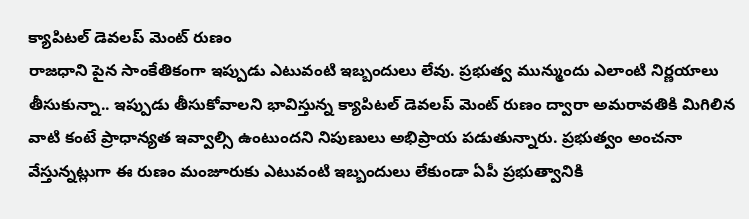క్యాపిటల్ డెవలప్ మెంట్ రుణం
రాజధాని పైన సాంకేతికంగా ఇప్పుడు ఎటువంటి ఇబ్బందులు లేవు. ప్రభుత్వ మున్ముందు ఎలాంటి నిర్ణయాలు తీసుకున్నా.. ఇప్పుడు తీసుకోవాలని భావిస్తున్న క్యాపిటల్ డెవలప్ మెంట్ రుణం ద్వారా అమరావతికి మిగిలిన వాటి కంటే ప్రాధాన్యత ఇవ్వాల్సి ఉంటుందని నిపుణులు అభిప్రాయ పడుతున్నారు. ప్రభుత్వం అంచనా వేస్తున్నట్లుగా ఈ రుణం మంజూరుకు ఎటువంటి ఇబ్బందులు లేకుండా ఏపీ ప్రభుత్వానికి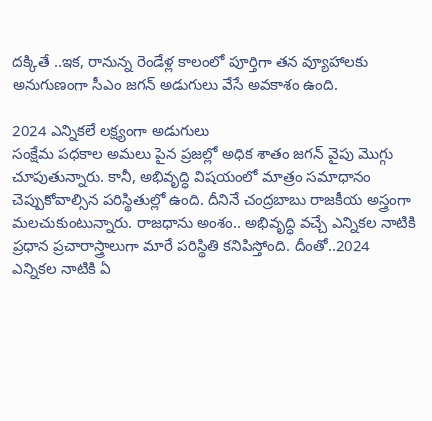దక్కితే ..ఇక, రానున్న రెండేళ్ల కాలంలో పూర్తిగా తన వ్యూహాలకు అనుగుణంగా సీఎం జగన్ అడుగులు వేసే అవకాశం ఉంది.

2024 ఎన్నికలే లక్ష్యంగా అడుగులు
సంక్షేమ పధకాల అమలు పైన ప్రజల్లో అధిక శాతం జగన్ వైపు మొగ్గు చూపుతున్నారు. కానీ, అభివృద్ధి విషయంలో మాత్రం సమాధానం చెప్పుకోవాల్సిన పరిస్థితుల్లో ఉంది. దీనినే చంద్రబాబు రాజకీయ అస్త్రంగా మలచుకుంటున్నారు. రాజధాను అంశం.. అభివృద్ధి వచ్చే ఎన్నికల నాటికి ప్రధాన ప్రచారాస్త్రాలుగా మారే పరిస్థితి కనిపిస్తోంది. దీంతో..2024 ఎన్నికల నాటికి ఏ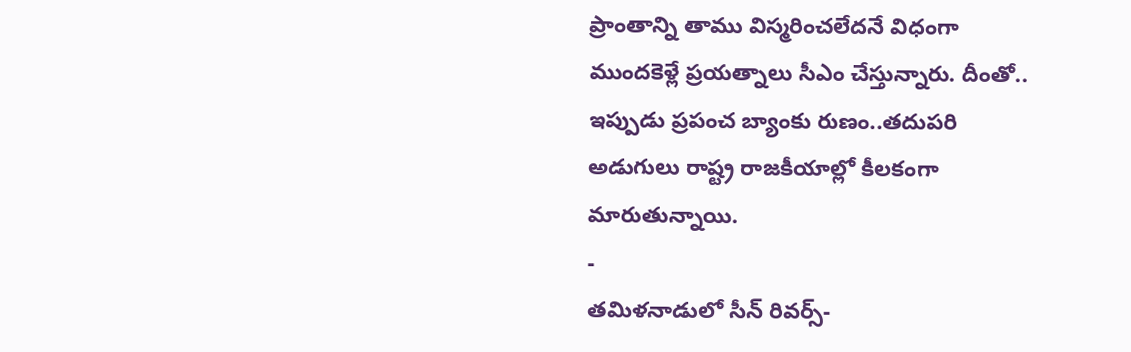ప్రాంతాన్ని తాము విస్మరించలేదనే విధంగా ముందకెళ్లే ప్రయత్నాలు సీఎం చేస్తున్నారు. దీంతో.. ఇప్పుడు ప్రపంచ బ్యాంకు రుణం..తదుపరి అడుగులు రాష్ట్ర రాజకీయాల్లో కీలకంగా మారుతున్నాయి.
-
తమిళనాడులో సీన్ రివర్స్-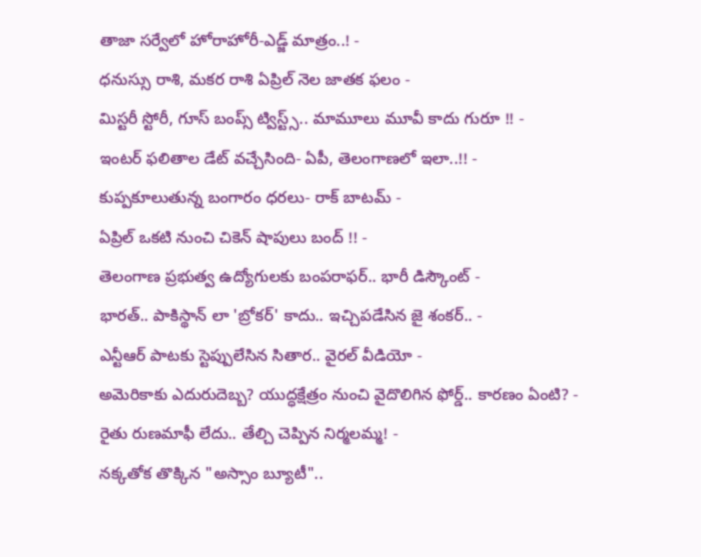తాజా సర్వేలో హోరాహోరీ-ఎడ్జ్ మాత్రం..! -
ధనుస్సు రాశి, మకర రాశి ఏప్రిల్ నెల జాతక ఫలం -
మిస్టరీ స్టోరీ, గూస్ బంప్స్ ట్విస్ట్స్.. మామూలు మూవీ కాదు గురూ !! -
ఇంటర్ ఫలితాల డేట్ వచ్చేసింది- ఏపీ, తెలంగాణలో ఇలా..!! -
కుప్పకూలుతున్న బంగారం ధరలు- రాక్ బాటమ్ -
ఏప్రిల్ ఒకటి నుంచి చికెన్ షాపులు బంద్ !! -
తెలంగాణ ప్రభుత్వ ఉద్యోగులకు బంపరాఫర్.. భారీ డిస్కౌంట్ -
భారత్.. పాకిస్థాన్ లా 'బ్రోకర్' కాదు.. ఇచ్చిపడేసిన జై శంకర్.. -
ఎన్టీఆర్ పాటకు స్టెప్పులేసిన సితార.. వైరల్ వీడియో -
అమెరికాకు ఎదురుదెబ్బ? యుద్ధక్షేత్రం నుంచి వైదొలిగిన ఫోర్డ్.. కారణం ఏంటి? -
రైతు రుణమాఫీ లేదు.. తేల్చి చెప్పిన నిర్మలమ్మ! -
నక్కతోక తొక్కిన "అస్సాం బ్యూటీ"..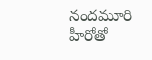నందమూరి హీరోతో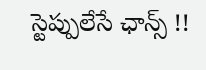స్టెప్పులేసే ఛాన్స్ !!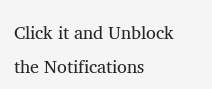Click it and Unblock the Notifications